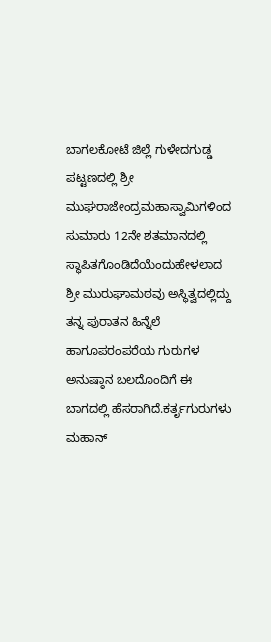ಬಾಗಲಕೋಟೆ ಜಿಲ್ಲೆ ಗುಳೇದಗುಡ್ಡ ಪಟ್ಟಣದಲ್ಲಿ ಶ್ರೀ ಮುಘರಾಜೇಂದ್ರಮಹಾಸ್ವಾಮಿಗಳಿಂದ ಸುಮಾರು 12ನೇ ಶತಮಾನದಲ್ಲಿ ಸ್ಥಾಪಿತಗೊಂಡಿದೆಯೆಂದುಹೇಳಲಾದ ಶ್ರೀ ಮುರುಘಾಮಠವು ಅಸ್ಥಿತ್ವದಲ್ಲಿದ್ದು ತನ್ನ ಪುರಾತನ ಹಿನ್ನೆಲೆ ಹಾಗೂಪರಂಪರೆಯ ಗುರುಗಳ ಅನುಷ್ಠಾನ ಬಲದೊಂದಿಗೆ ಈ ಬಾಗದಲ್ಲಿ ಹೆಸರಾಗಿದೆ.ಕರ್ತೃಗುರುಗಳು ಮಹಾನ್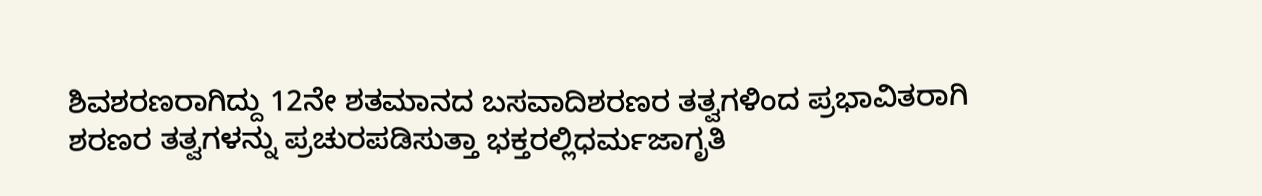ಶಿವಶರಣರಾಗಿದ್ದು 12ನೇ ಶತಮಾನದ ಬಸವಾದಿಶರಣರ ತತ್ವಗಳಿಂದ ಪ್ರಭಾವಿತರಾಗಿ ಶರಣರ ತತ್ವಗಳನ್ನು ಪ್ರಚುರಪಡಿಸುತ್ತಾ ಭಕ್ತರಲ್ಲಿಧರ್ಮಜಾಗೃತಿ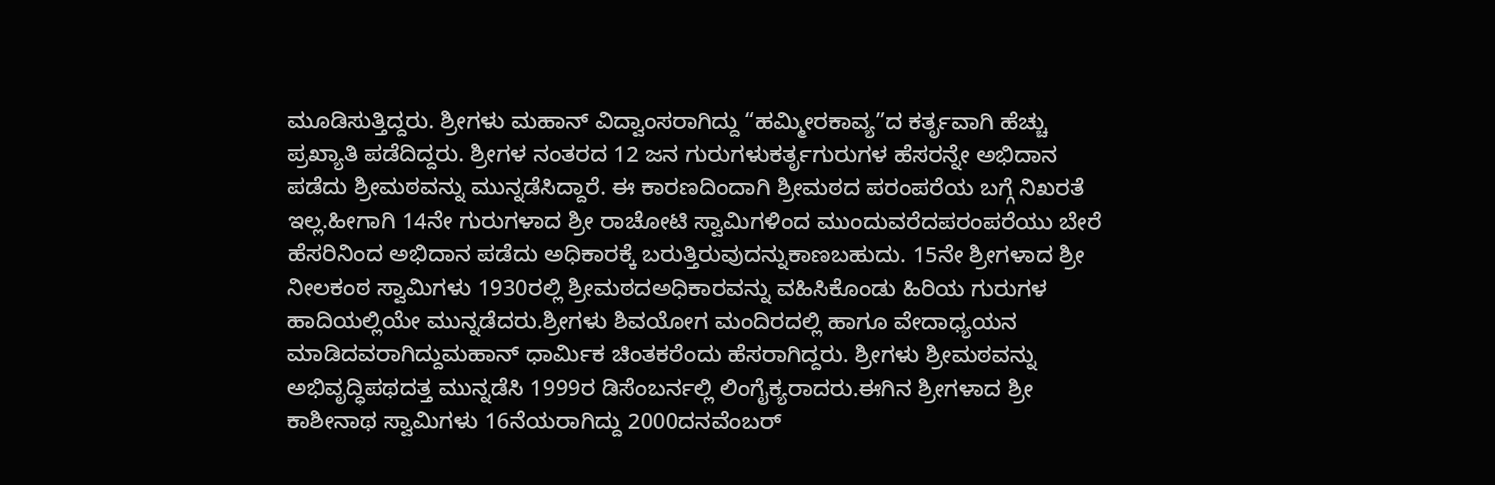ಮೂಡಿಸುತ್ತಿದ್ದರು. ಶ್ರೀಗಳು ಮಹಾನ್ ವಿದ್ವಾಂಸರಾಗಿದ್ದು “ಹಮ್ಮೀರಕಾವ್ಯ”ದ ಕರ್ತೃವಾಗಿ ಹೆಚ್ಚು ಪ್ರಖ್ಯಾತಿ ಪಡೆದಿದ್ದರು. ಶ್ರೀಗಳ ನಂತರದ 12 ಜನ ಗುರುಗಳುಕರ್ತೃಗುರುಗಳ ಹೆಸರನ್ನೇ ಅಭಿದಾನ ಪಡೆದು ಶ್ರೀಮಠವನ್ನು ಮುನ್ನಡೆಸಿದ್ದಾರೆ. ಈ ಕಾರಣದಿಂದಾಗಿ ಶ್ರೀಮಠದ ಪರಂಪರೆಯ ಬಗ್ಗೆ ನಿಖರತೆ ಇಲ್ಲ.ಹೀಗಾಗಿ 14ನೇ ಗುರುಗಳಾದ ಶ್ರೀ ರಾಚೋಟಿ ಸ್ವಾಮಿಗಳಿಂದ ಮುಂದುವರೆದಪರಂಪರೆಯು ಬೇರೆ ಹೆಸರಿನಿಂದ ಅಭಿದಾನ ಪಡೆದು ಅಧಿಕಾರಕ್ಕೆ ಬರುತ್ತಿರುವುದನ್ನುಕಾಣಬಹುದು. 15ನೇ ಶ್ರೀಗಳಾದ ಶ್ರೀ ನೀಲಕಂಠ ಸ್ವಾಮಿಗಳು 1930ರಲ್ಲಿ ಶ್ರೀಮಠದಅಧಿಕಾರವನ್ನು ವಹಿಸಿಕೊಂಡು ಹಿರಿಯ ಗುರುಗಳ ಹಾದಿಯಲ್ಲಿಯೇ ಮುನ್ನಡೆದರು.ಶ್ರೀಗಳು ಶಿವಯೋಗ ಮಂದಿರದಲ್ಲಿ ಹಾಗೂ ವೇದಾಧ್ಯಯನ ಮಾಡಿದವರಾಗಿದ್ದುಮಹಾನ್ ಧಾರ್ಮಿಕ ಚಿಂತಕರೆಂದು ಹೆಸರಾಗಿದ್ದರು. ಶ್ರೀಗಳು ಶ್ರೀಮಠವನ್ನು ಅಭಿವೃದ್ಧಿಪಥದತ್ತ ಮುನ್ನಡೆಸಿ 1999ರ ಡಿಸೆಂಬರ್ನಲ್ಲಿ ಲಿಂಗೈಕ್ಯರಾದರು.ಈಗಿನ ಶ್ರೀಗಳಾದ ಶ್ರೀ ಕಾಶೀನಾಥ ಸ್ವಾಮಿಗಳು 16ನೆಯರಾಗಿದ್ದು 2000ದನವೆಂಬರ್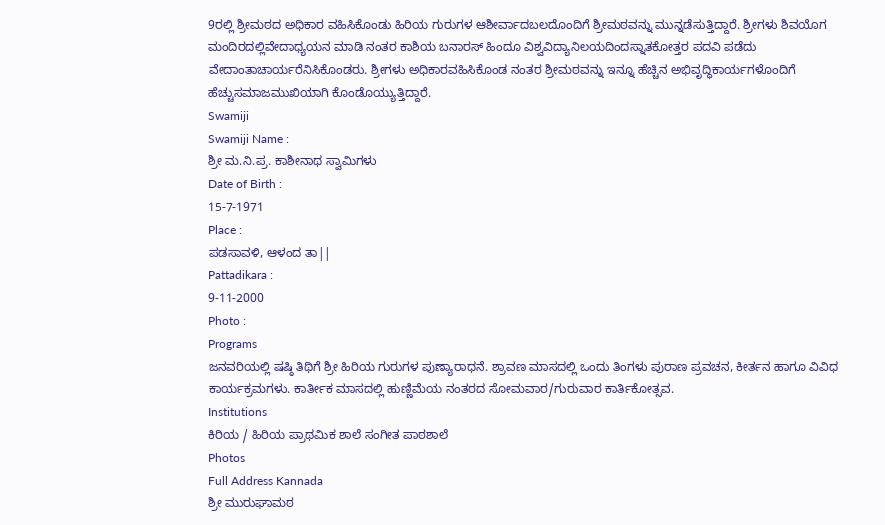9ರಲ್ಲಿ ಶ್ರೀಮಠದ ಅಧಿಕಾರ ವಹಿಸಿಕೊಂಡು ಹಿರಿಯ ಗುರುಗಳ ಆಶೀರ್ವಾದಬಲದೊಂದಿಗೆ ಶ್ರೀಮಠವನ್ನು ಮುನ್ನಡೆಸುತ್ತಿದ್ದಾರೆ. ಶ್ರೀಗಳು ಶಿವಯೊಗ ಮಂದಿರದಲ್ಲಿವೇದಾಧ್ಯಯನ ಮಾಡಿ ನಂತರ ಕಾಶಿಯ ಬನಾರಸ್ ಹಿಂದೂ ವಿಶ್ವವಿದ್ಯಾನಿಲಯದಿಂದಸ್ನಾತಕೋತ್ತರ ಪದವಿ ಪಡೆದು ವೇದಾಂತಾಚಾರ್ಯರೆನಿಸಿಕೊಂಡರು. ಶ್ರೀಗಳು ಅಧಿಕಾರವಹಿಸಿಕೊಂಡ ನಂತರ ಶ್ರೀಮಠವನ್ನು ಇನ್ನೂ ಹೆಚ್ಚಿನ ಅಭಿವೃದ್ಧಿಕಾರ್ಯಗಳೊಂದಿಗೆ ಹೆಚ್ಚುಸಮಾಜಮುಖಿಯಾಗಿ ಕೊಂಡೊಯ್ಯುತ್ತಿದ್ದಾರೆ.
Swamiji
Swamiji Name :
ಶ್ರೀ ಮ.ನಿ.ಪ್ರ. ಕಾಶೀನಾಥ ಸ್ವಾಮಿಗಳು
Date of Birth :
15-7-1971
Place :
ಪಡಸಾವಳಿ, ಆಳಂದ ತಾ||
Pattadikara :
9-11-2000
Photo :
Programs
ಜನವರಿಯಲ್ಲಿ ಷಷ್ಠಿ ತಿಥಿಗೆ ಶ್ರೀ ಹಿರಿಯ ಗುರುಗಳ ಪುಣ್ಯಾರಾಧನೆ. ಶ್ರಾವಣ ಮಾಸದಲ್ಲಿ ಒಂದು ತಿಂಗಳು ಪುರಾಣ ಪ್ರವಚನ, ಕೀರ್ತನ ಹಾಗೂ ವಿವಿಧ ಕಾರ್ಯಕ್ರಮಗಳು. ಕಾರ್ತೀಕ ಮಾಸದಲ್ಲಿ ಹುಣ್ಣಿಮೆಯ ನಂತರದ ಸೋಮವಾರ/ಗುರುವಾರ ಕಾರ್ತಿಕೋತ್ಸವ.
Institutions
ಕಿರಿಯ / ಹಿರಿಯ ಪ್ರಾಥಮಿಕ ಶಾಲೆ ಸಂಗೀತ ಪಾಠಶಾಲೆ
Photos
Full Address Kannada
ಶ್ರೀ ಮುರುಘಾಮಠ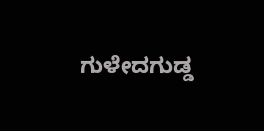ಗುಳೇದಗುಡ್ಡ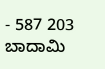- 587 203 ಬಾದಾಮಿ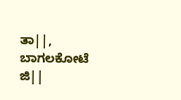ತಾ||, ಬಾಗಲಕೋಟೆ ಜಿ||